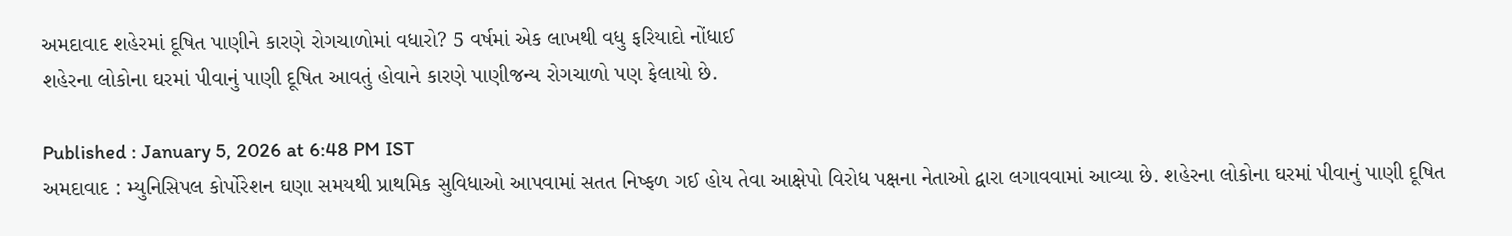અમદાવાદ શહેરમાં દૂષિત પાણીને કારણે રોગચાળોમાં વધારો? 5 વર્ષમાં એક લાખથી વધુ ફરિયાદો નોંધાઈ
શહેરના લોકોના ઘરમાં પીવાનું પાણી દૂષિત આવતું હોવાને કારણે પાણીજન્ય રોગચાળો પણ ફેલાયો છે.

Published : January 5, 2026 at 6:48 PM IST
અમદાવાદ : મ્યુનિસિપલ કોર્પોરેશન ઘણા સમયથી પ્રાથમિક સુવિધાઓ આપવામાં સતત નિષ્ફળ ગઈ હોય તેવા આક્ષેપો વિરોધ પક્ષના નેતાઓ દ્વારા લગાવવામાં આવ્યા છે. શહેરના લોકોના ઘરમાં પીવાનું પાણી દૂષિત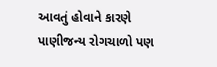આવતું હોવાને કારણે પાણીજન્ય રોગચાળો પણ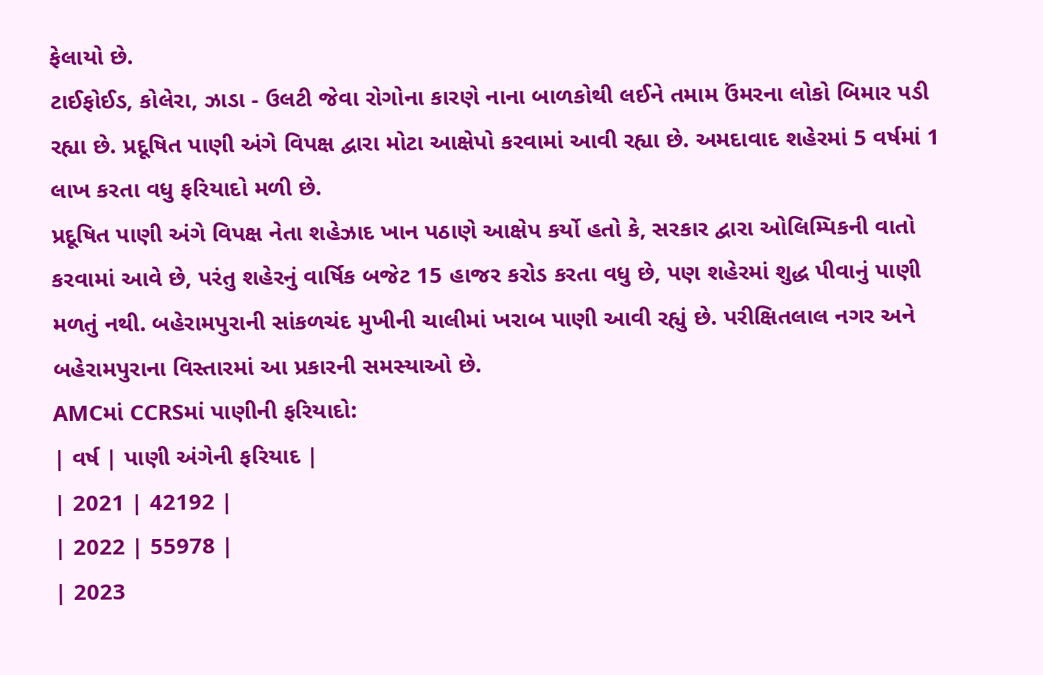ફેલાયો છે.
ટાઈફોઈડ, કોલેરા, ઝાડા - ઉલટી જેવા રોગોના કારણે નાના બાળકોથી લઈને તમામ ઉંમરના લોકો બિમાર પડી રહ્યા છે. પ્રદૂષિત પાણી અંગે વિપક્ષ દ્વારા મોટા આક્ષેપો કરવામાં આવી રહ્યા છે. અમદાવાદ શહેરમાં 5 વર્ષમાં 1 લાખ કરતા વધુ ફરિયાદો મળી છે.
પ્રદૂષિત પાણી અંગે વિપક્ષ નેતા શહેઝાદ ખાન પઠાણે આક્ષેપ કર્યો હતો કે, સરકાર દ્વારા ઓલિમ્પિકની વાતો કરવામાં આવે છે, પરંતુ શહેરનું વાર્ષિક બજેટ 15 હાજર કરોડ કરતા વધુ છે, પણ શહેરમાં શુદ્ધ પીવાનું પાણી મળતું નથી. બહેરામપુરાની સાંકળચંદ મુખીની ચાલીમાં ખરાબ પાણી આવી રહ્યું છે. પરીક્ષિતલાલ નગર અને બહેરામપુરાના વિસ્તારમાં આ પ્રકારની સમસ્યાઓ છે.
AMCમાં CCRSમાં પાણીની ફરિયાદો:
| વર્ષ | પાણી અંગેની ફરિયાદ |
| 2021 | 42192 |
| 2022 | 55978 |
| 2023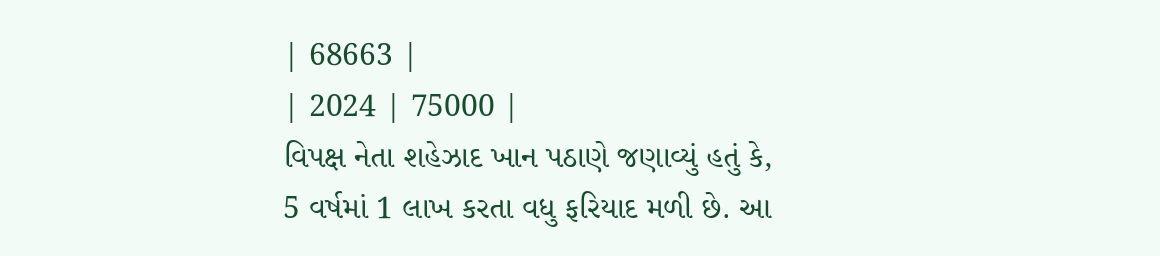| 68663 |
| 2024 | 75000 |
વિપક્ષ નેતા શહેઝાદ ખાન પઠાણે જણાવ્યું હતું કે, 5 વર્ષમાં 1 લાખ કરતા વધુ ફરિયાદ મળી છે. આ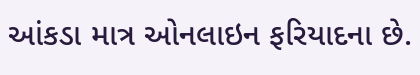આંકડા માત્ર ઓનલાઇન ફરિયાદના છે.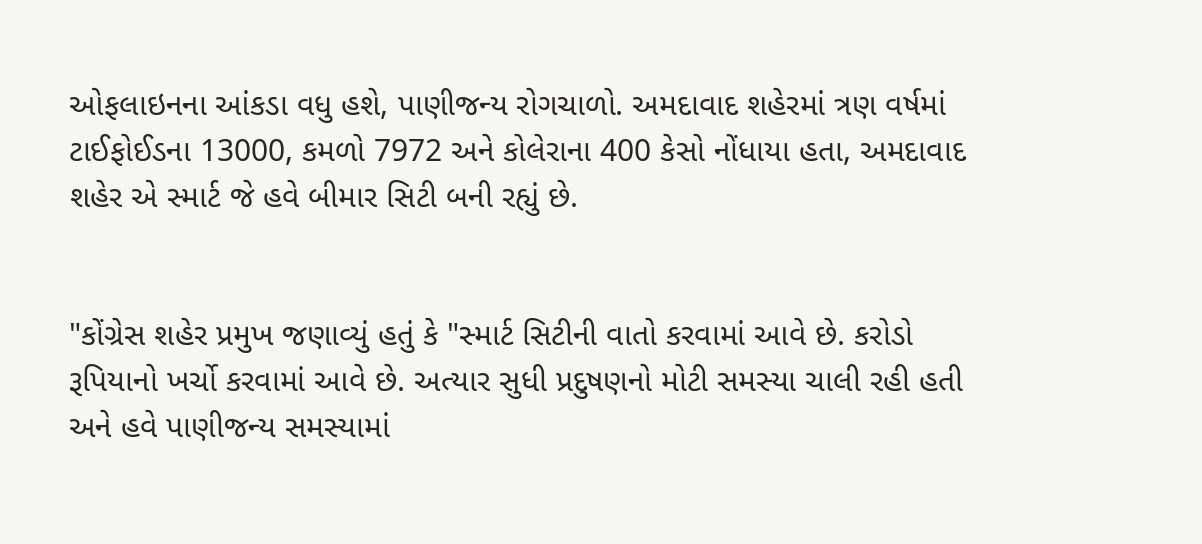ઓફલાઇનના આંકડા વધુ હશે, પાણીજન્ય રોગચાળો. અમદાવાદ શહેરમાં ત્રણ વર્ષમાં ટાઈફોઈડના 13000, કમળો 7972 અને કોલેરાના 400 કેસો નોંધાયા હતા, અમદાવાદ શહેર એ સ્માર્ટ જે હવે બીમાર સિટી બની રહ્યું છે.


"કોંગ્રેસ શહેર પ્રમુખ જણાવ્યું હતું કે "સ્માર્ટ સિટીની વાતો કરવામાં આવે છે. કરોડો રૂપિયાનો ખર્ચો કરવામાં આવે છે. અત્યાર સુધી પ્રદુષણનો મોટી સમસ્યા ચાલી રહી હતી અને હવે પાણીજન્ય સમસ્યામાં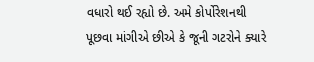વધારો થઈ રહ્યો છે. અમે કોર્પોરેશનથી પૂછવા માંગીએ છીએ કે જૂની ગટરોને ક્યારે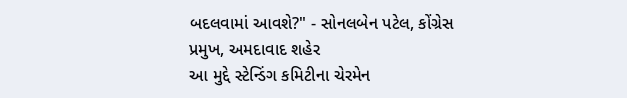બદલવામાં આવશે?" - સોનલબેન પટેલ, કોંગ્રેસ પ્રમુખ, અમદાવાદ શહેર
આ મુદ્દે સ્ટેન્ડિંગ કમિટીના ચેરમેન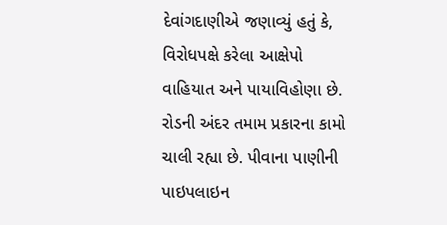દેવાંગદાણીએ જણાવ્યું હતું કે, વિરોધપક્ષે કરેલા આક્ષેપો વાહિયાત અને પાયાવિહોણા છે. રોડની અંદર તમામ પ્રકારના કામો ચાલી રહ્યા છે. પીવાના પાણીની પાઇપલાઇન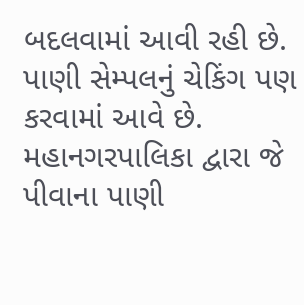બદલવામાં આવી રહી છે. પાણી સેમ્પલનું ચેકિંગ પણ કરવામાં આવે છે. મહાનગરપાલિકા દ્વારા જે પીવાના પાણી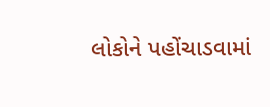લોકોને પહોંચાડવામાં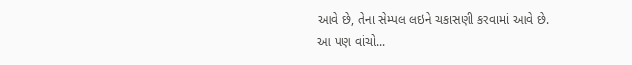આવે છે, તેના સેમ્પલ લઇને ચકાસણી કરવામાં આવે છે.
આ પણ વાંચો...